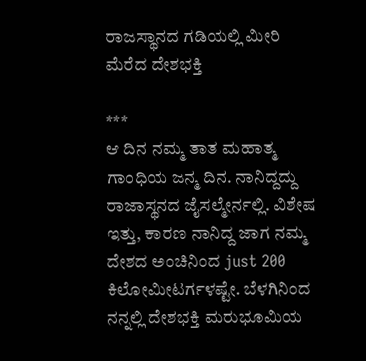ರಾಜಸ್ಥಾನದ ಗಡಿಯಲ್ಲಿ ಮೀರಿ ಮೆರೆದ ದೇಶಭಕ್ತಿ

***
ಆ ದಿನ ನಮ್ಮ ತಾತ ಮಹಾತ್ಮ ಗಾಂಧಿಯ ಜನ್ಮ ದಿನ. ನಾನಿದ್ದದ್ದು ರಾಜಾಸ್ಥನದ ಜೈಸಲ್ಮೇರ್ನಲ್ಲಿ. ವಿಶೇಷ ಇತ್ತು, ಕಾರಣ ನಾನಿದ್ದ ಜಾಗ ನಮ್ಮ ದೇಶದ ಅಂಚಿನಿಂದ just 200 ಕಿಲೋಮೀಟರ್ಗಳಷ್ಟೇ. ಬೆಳಗಿನಿಂದ ನನ್ನಲ್ಲಿ ದೇಶಭಕ್ತಿ ಮರುಭೂಮಿಯ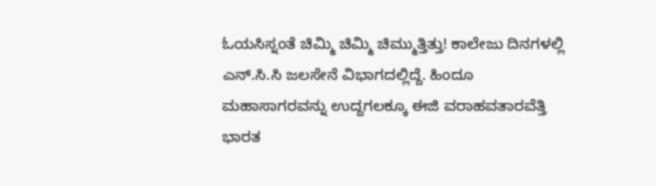ಓಯಸಿಸ್ನಂತೆ ಚಿಮ್ಮಿ ಚಿಮ್ಮಿ ಚಿಮ್ಮುತ್ತಿತ್ತು! ಕಾಲೇಜು ದಿನಗಳಲ್ಲಿ ಎನ್.ಸಿ.ಸಿ ಜಲಸೇನೆ ವಿಭಾಗದಲ್ಲಿದ್ದೆ. ಹಿಂದೂ ಮಹಾಸಾಗರವನ್ನು ಉದ್ದಗಲಕ್ಕೂ ಈಜಿ ವರಾಹವತಾರವೆತ್ತಿ ಭಾರತ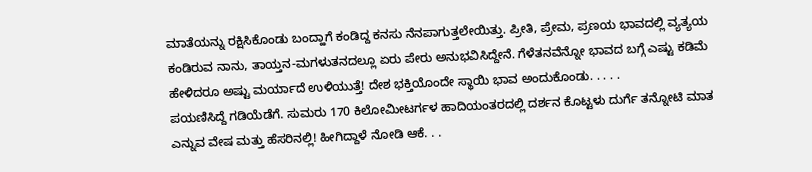ಮಾತೆಯನ್ನು ರಕ್ಷಿಸಿಕೊಂಡು ಬಂದ್ಹಾಗೆ ಕಂಡಿದ್ದ ಕನಸು ನೆನಪಾಗುತ್ತಲೇಯಿತ್ತು. ಪ್ರೀತಿ, ಪ್ರೇಮ, ಪ್ರಣಯ ಭಾವದಲ್ಲಿ ವ್ಯತ್ಯಯ ಕಂಡಿರುವ ನಾನು, ತಾಯ್ತನ-ಮಗಳುತನದಲ್ಲೂ ಏರು ಪೇರು ಅನುಭವಿಸಿದ್ದೇನೆ. ಗೆಳೆತನವೆನ್ನೋ ಭಾವದ ಬಗ್ಗೆ ಎಷ್ಟು ಕಡಿಮೆ ಹೇಳಿದರೂ ಅಷ್ಟು ಮರ್ಯಾದೆ ಉಳಿಯುತ್ತೆ! ದೇಶ ಭಕ್ತಿಯೊಂದೇ ಸ್ಥಾಯಿ ಭಾವ ಅಂದುಕೊಂಡು. . . . .
ಪಯಣಿಸಿದ್ದೆ ಗಡಿಯೆಡೆಗೆ. ಸುಮರು 170 ಕಿಲೋಮೀಟರ್ಗಳ ಹಾದಿಯಂತರದಲ್ಲಿ ದರ್ಶನ ಕೊಟ್ಟಳು ದುರ್ಗೆ ತನ್ನೋಟಿ ಮಾತ ಎನ್ನುವ ವೇಷ ಮತ್ತು ಹೆಸರಿನಲ್ಲಿ! ಹೀಗಿದ್ದಾಳೆ ನೋಡಿ ಆಕೆ. . .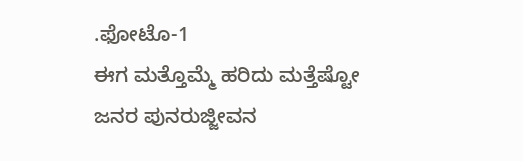.ಫೋಟೊ-1
ಈಗ ಮತ್ತೊಮ್ಮೆ ಹರಿದು ಮತ್ತೆಷ್ಟೋ ಜನರ ಪುನರುಜ್ಜೀವನ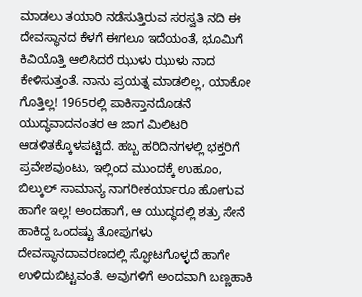ಮಾಡಲು ತಯಾರಿ ನಡೆಸುತ್ತಿರುವ ಸರಸ್ವತಿ ನದಿ ಈ ದೇವಸ್ಥಾನದ ಕೆಳಗೆ ಈಗಲೂ ಇದೆಯಂತೆ, ಭೂಮಿಗೆ ಕಿವಿಯೊತ್ತಿ ಆಲಿಸಿದರೆ ಝುಳು ಝುಳು ನಾದ ಕೇಳಿಸುತ್ತಂತೆ. ನಾನು ಪ್ರಯತ್ನ ಮಾಡಲಿಲ್ಲ, ಯಾಕೋ ಗೊತ್ತಿಲ್ಲ! 1965ರಲ್ಲಿ ಪಾಕಿಸ್ತಾನದೊಡನೆ ಯುದ್ಧವಾದನಂತರ ಆ ಜಾಗ ಮಿಲಿಟರಿ ಆಡಳಿತಕ್ಕೊಳಪಟ್ಟಿದೆ. ಹಬ್ಬ ಹರಿದಿನಗಳಲ್ಲಿ ಭಕ್ತರಿಗೆ ಪ್ರವೇಶವುಂಟು, ಇಲ್ಲಿಂದ ಮುಂದಕ್ಕೆ ಉಹೂಂ, ಬಿಲ್ಕುಲ್ ಸಾಮಾನ್ಯ ನಾಗರೀಕರ್ಯಾರೂ ಹೋಗುವ ಹಾಗೇ ಇಲ್ಲ! ಅಂದಹಾಗೆ, ಆ ಯುದ್ಧದಲ್ಲಿ ಶತ್ರು ಸೇನೆ ಹಾಕಿದ್ದ ಒಂದಷ್ಟು ತೋಪುಗಳು ದೇವಸ್ಥಾನದಾವರಣದಲ್ಲಿ ಸ್ಫೋಟಗೊಳ್ಳದೆ ಹಾಗೇ ಉಳಿದುಬಿಟ್ಟವಂತೆ. ಅವುಗಳಿಗೆ ಅಂದವಾಗಿ ಬಣ್ಣಹಾಕಿ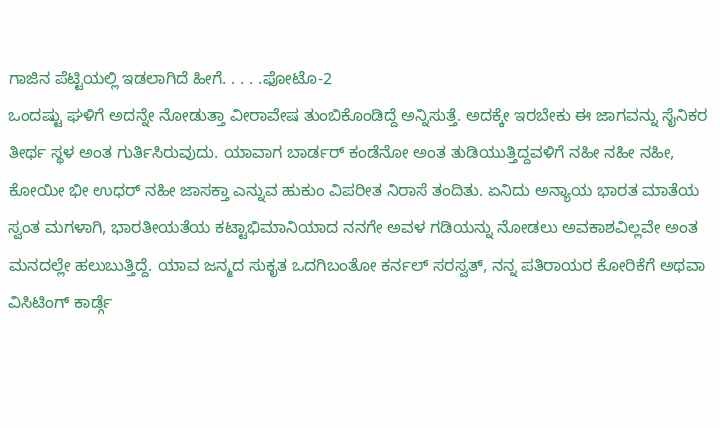ಗಾಜಿನ ಪೆಟ್ಟಿಯಲ್ಲಿ ಇಡಲಾಗಿದೆ ಹೀಗೆ. . . . .ಫೋಟೊ-2
ಒಂದಷ್ಟು ಘಳಿಗೆ ಅದನ್ನೇ ನೋಡುತ್ತಾ ವೀರಾವೇಷ ತುಂಬಿಕೊಂಡಿದ್ದೆ ಅನ್ನಿಸುತ್ತೆ. ಅದಕ್ಕೇ ಇರಬೇಕು ಈ ಜಾಗವನ್ನು ಸೈನಿಕರ ತೀರ್ಥ ಸ್ಥಳ ಅಂತ ಗುರ್ತಿಸಿರುವುದು. ಯಾವಾಗ ಬಾರ್ಡರ್ ಕಂಡೆನೋ ಅಂತ ತುಡಿಯುತ್ತಿದ್ದವಳಿಗೆ ನಹೀ ನಹೀ ನಹೀ, ಕೋಯೀ ಭೀ ಉಧರ್ ನಹೀ ಜಾಸಕ್ತಾ ಎನ್ನುವ ಹುಕುಂ ವಿಪರೀತ ನಿರಾಸೆ ತಂದಿತು. ಏನಿದು ಅನ್ಯಾಯ ಭಾರತ ಮಾತೆಯ ಸ್ವಂತ ಮಗಳಾಗಿ, ಭಾರತೀಯತೆಯ ಕಟ್ಟಾಭಿಮಾನಿಯಾದ ನನಗೇ ಅವಳ ಗಡಿಯನ್ನು ನೋಡಲು ಅವಕಾಶವಿಲ್ಲವೇ ಅಂತ ಮನದಲ್ಲೇ ಹಲುಬುತ್ತಿದ್ದೆ. ಯಾವ ಜನ್ಮದ ಸುಕೃತ ಒದಗಿಬಂತೋ ಕರ್ನಲ್ ಸರಸ್ವತ್, ನನ್ನ ಪತಿರಾಯರ ಕೋರಿಕೆಗೆ ಅಥವಾ ವಿಸಿಟಿಂಗ್ ಕಾರ್ಡ್ಗೆ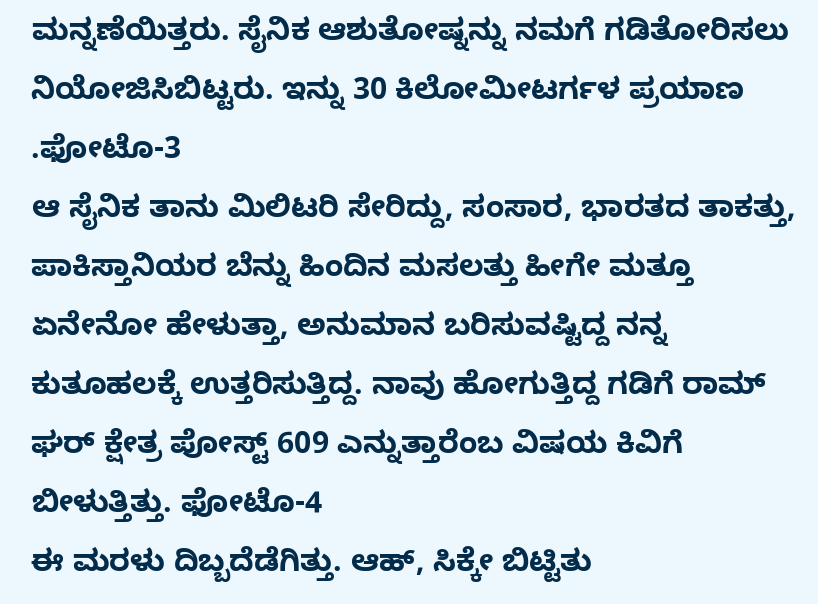ಮನ್ನಣೆಯಿತ್ತರು. ಸೈನಿಕ ಆಶುತೋಷ್ನನ್ನು ನಮಗೆ ಗಡಿತೋರಿಸಲು ನಿಯೋಜಿಸಿಬಿಟ್ಟರು. ಇನ್ನು 30 ಕಿಲೋಮೀಟರ್ಗಳ ಪ್ರಯಾಣ .ಫೋಟೊ-3
ಆ ಸೈನಿಕ ತಾನು ಮಿಲಿಟರಿ ಸೇರಿದ್ದು, ಸಂಸಾರ, ಭಾರತದ ತಾಕತ್ತು, ಪಾಕಿಸ್ತಾನಿಯರ ಬೆನ್ನು ಹಿಂದಿನ ಮಸಲತ್ತು ಹೀಗೇ ಮತ್ತೂ ಏನೇನೋ ಹೇಳುತ್ತಾ, ಅನುಮಾನ ಬರಿಸುವಷ್ಟಿದ್ದ ನನ್ನ ಕುತೂಹಲಕ್ಕೆ ಉತ್ತರಿಸುತ್ತಿದ್ದ. ನಾವು ಹೋಗುತ್ತಿದ್ದ ಗಡಿಗೆ ರಾಮ್ ಘರ್ ಕ್ಷೇತ್ರ ಪೋಸ್ಟ್ 609 ಎನ್ನುತ್ತಾರೆಂಬ ವಿಷಯ ಕಿವಿಗೆ ಬೀಳುತ್ತಿತ್ತು. ಫೋಟೊ-4
ಈ ಮರಳು ದಿಬ್ಬದೆಡೆಗಿತ್ತು. ಆಹ್, ಸಿಕ್ಕೇ ಬಿಟ್ಟಿತು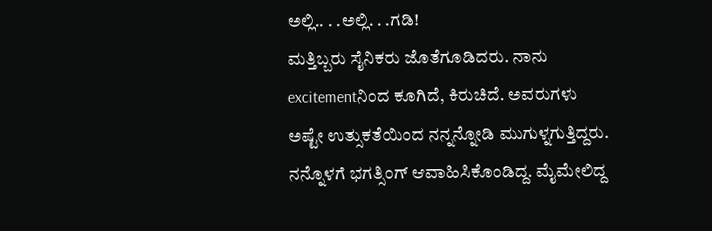ಅಲ್ಲಿ.. . .ಅಲ್ಲಿ. . .ಗಡಿ!
ಮತ್ತಿಬ್ಬರು ಸೈನಿಕರು ಜೊತೆಗೂಡಿದರು. ನಾನು excitementನಿಂದ ಕೂಗಿದೆ, ಕಿರುಚಿದೆ. ಅವರುಗಳು ಅಷ್ಟೇ ಉತ್ಸುಕತೆಯಿಂದ ನನ್ನನ್ನೋಡಿ ಮುಗುಳ್ನಗುತ್ತಿದ್ದರು. ನನ್ನೊಳಗೆ ಭಗತ್ಸಿಂಗ್ ಆವಾಹಿಸಿಕೊಂಡಿದ್ದ. ಮೈಮೇಲಿದ್ದ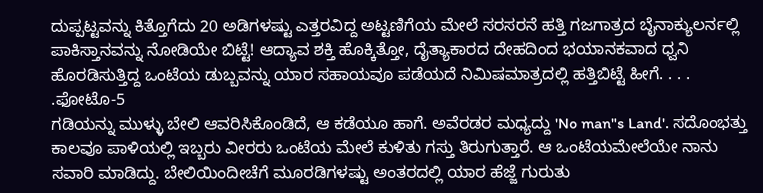ದುಪ್ಪಟ್ಟವನ್ನು ಕಿತ್ತೊಗೆದು 20 ಅಡಿಗಳಷ್ಟು ಎತ್ತರವಿದ್ದ ಅಟ್ಟಣಿಗೆಯ ಮೇಲೆ ಸರಸರನೆ ಹತ್ತಿ ಗಜಗಾತ್ರದ ಬೈನಾಕ್ಯುಲರ್ನಲ್ಲಿ ಪಾಕಿಸ್ತಾನವನ್ನು ನೋಡಿಯೇ ಬಿಟ್ಟೆ! ಆದ್ಯಾವ ಶಕ್ತಿ ಹೊಕ್ಕಿತ್ತೋ, ದೈತ್ಯಾಕಾರದ ದೇಹದಿಂದ ಭಯಾನಕವಾದ ಧ್ವನಿ ಹೊರಡಿಸುತ್ತಿದ್ದ ಒಂಟೆಯ ಡುಬ್ಬವನ್ನು ಯಾರ ಸಹಾಯವೂ ಪಡೆಯದೆ ನಿಮಿಷಮಾತ್ರದಲ್ಲಿ ಹತ್ತಿಬಿಟ್ಟೆ ಹೀಗೆ. . . . .ಫೋಟೊ-5
ಗಡಿಯನ್ನು ಮುಳ್ಳು ಬೇಲಿ ಆವರಿಸಿಕೊಂಡಿದೆ, ಆ ಕಡೆಯೂ ಹಾಗೆ. ಅವೆರಡರ ಮಧ್ಯದ್ದು 'No man"s Land'. ಸದೊಂಭತ್ತು ಕಾಲವೂ ಪಾಳಿಯಲ್ಲಿ ಇಬ್ಬರು ವೀರರು ಒಂಟೆಯ ಮೇಲೆ ಕುಳಿತು ಗಸ್ತು ತಿರುಗುತ್ತಾರೆ. ಆ ಒಂಟೆಯಮೇಲೆಯೇ ನಾನು ಸವಾರಿ ಮಾಡಿದ್ದು. ಬೇಲಿಯಿಂದೀಚೆಗೆ ಮೂರಡಿಗಳಷ್ಟು ಅಂತರದಲ್ಲಿ ಯಾರ ಹೆಜ್ಜೆ ಗುರುತು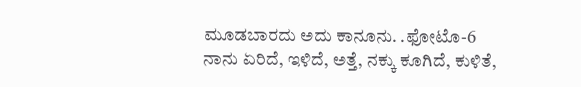ಮೂಡಬಾರದು ಅದು ಕಾನೂನು. .ಫೋಟೊ-6
ನಾನು ಏರಿದೆ, ಇಳಿದೆ, ಅತ್ತೆ, ನಕ್ಕು ಕೂಗಿದೆ, ಕುಳಿತೆ,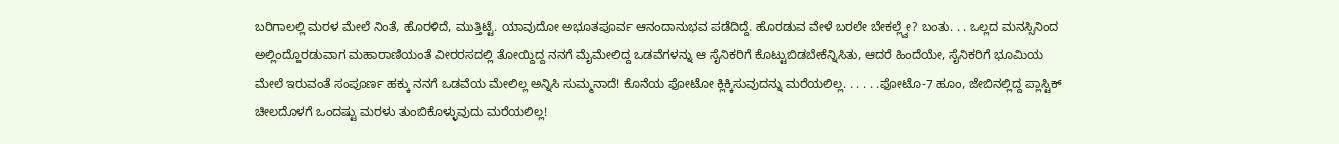ಬರಿಗಾಲಲ್ಲಿ ಮರಳ ಮೇಲೆ ನಿಂತೆ, ಹೊರಳಿದೆ, ಮುತ್ತಿಟ್ಟೆ. ಯಾವುದೋ ಅಭೂತಪೂರ್ವ ಆನಂದಾನುಭವ ಪಡೆದಿದ್ದೆ. ಹೊರಡುವ ವೇಳೆ ಬರಲೇ ಬೇಕಲ್ಲ್ವೇ? ಬಂತು. . . ಒಲ್ಲದ ಮನಸ್ಸಿನಿಂದ ಅಲ್ಲಿಂದ್ಹೊರಡುವಾಗ ಮಹಾರಾಣಿಯಂತೆ ವೀರರಸದಲ್ಲಿ ತೋಯ್ದಿದ್ದ ನನಗೆ ಮೈಮೇಲಿದ್ದ ಒಡವೆಗಳನ್ನು ಆ ಸೈನಿಕರಿಗೆ ಕೊಟ್ಟುಬಿಡಬೇಕೆನ್ನಿಸಿತು, ಆದರೆ ಹಿಂದೆಯೇ, ಸೈನಿಕರಿಗೆ ಭೂಮಿಯ ಮೇಲೆ ಇರುವಂತೆ ಸಂಪೂರ್ಣ ಹಕ್ಕು ನನಗೆ ಒಡವೆಯ ಮೇಲಿಲ್ಲ ಅನ್ನಿಸಿ ಸುಮ್ಮನಾದೆ! ಕೊನೆಯ ಫೋಟೋ ಕ್ಲಿಕ್ಕಿಸುವುದನ್ನು ಮರೆಯಲಿಲ್ಲ. . . . . .ಫೋಟೊ-7 ಹೂಂ, ಜೇಬಿನಲ್ಲಿದ್ದ ಪ್ಲಾಸ್ಟಿಕ್ ಚೀಲದೊಳಗೆ ಒಂದಷ್ಟು ಮರಳು ತುಂಬಿಕೊಳ್ಳುವುದು ಮರೆಯಲಿಲ್ಲ!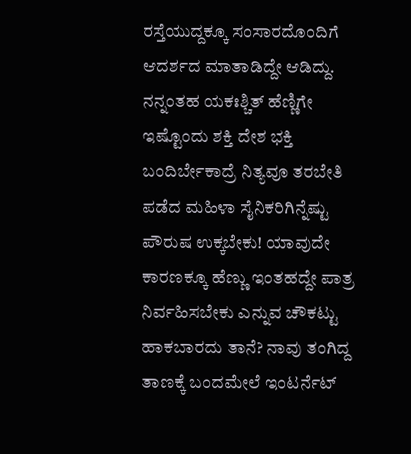ರಸ್ತೆಯುದ್ದಕ್ಕೂ ಸಂಸಾರದೊಂದಿಗೆ ಆದರ್ಶದ ಮಾತಾಡಿದ್ದೇ ಆಡಿದ್ದು. ನನ್ನಂತಹ ಯಕಃಶ್ಚಿತ್ ಹೆಣ್ಣಿಗೇ ಇಷ್ಟೊಂದು ಶಕ್ತಿ ದೇಶ ಭಕ್ತಿ ಬಂದಿರ್ಬೇಕಾದ್ರೆ ನಿತ್ಯವೂ ತರಬೇತಿ ಪಡೆದ ಮಹಿಳಾ ಸೈನಿಕರಿಗಿನ್ನೆಷ್ಟು ಪೌರುಷ ಉಕ್ಕಬೇಕು! ಯಾವುದೇ ಕಾರಣಕ್ಕೂ ಹೆಣ್ಣು ಇಂತಹದ್ದೇ ಪಾತ್ರ ನಿರ್ವಹಿಸಬೇಕು ಎನ್ನುವ ಚೌಕಟ್ಟು ಹಾಕಬಾರದು ತಾನೆ? ನಾವು ತಂಗಿದ್ದ ತಾಣಕ್ಕೆ ಬಂದಮೇಲೆ ಇಂಟರ್ನೆಟ್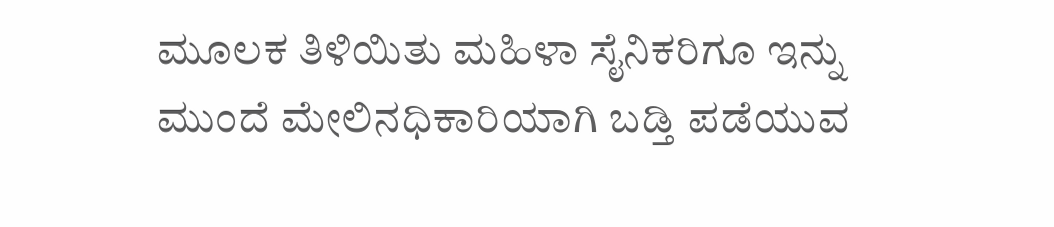ಮೂಲಕ ತಿಳಿಯಿತು ಮಹಿಳಾ ಸೈನಿಕರಿಗೂ ಇನ್ನು ಮುಂದೆ ಮೇಲಿನಧಿಕಾರಿಯಾಗಿ ಬಡ್ತಿ ಪಡೆಯುವ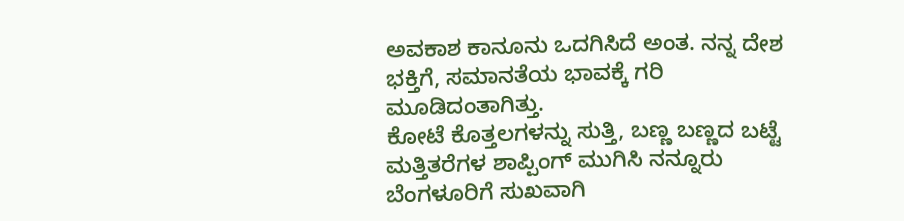ಅವಕಾಶ ಕಾನೂನು ಒದಗಿಸಿದೆ ಅಂತ. ನನ್ನ ದೇಶ ಭಕ್ತಿಗೆ, ಸಮಾನತೆಯ ಭಾವಕ್ಕೆ ಗರಿ ಮೂಡಿದಂತಾಗಿತ್ತು.
ಕೋಟೆ ಕೊತ್ತಲಗಳನ್ನು ಸುತ್ತಿ, ಬಣ್ಣ ಬಣ್ಣದ ಬಟ್ಟೆ ಮತ್ತಿತರೆಗಳ ಶಾಪ್ಪಿಂಗ್ ಮುಗಿಸಿ ನನ್ನೂರು ಬೆಂಗಳೂರಿಗೆ ಸುಖವಾಗಿ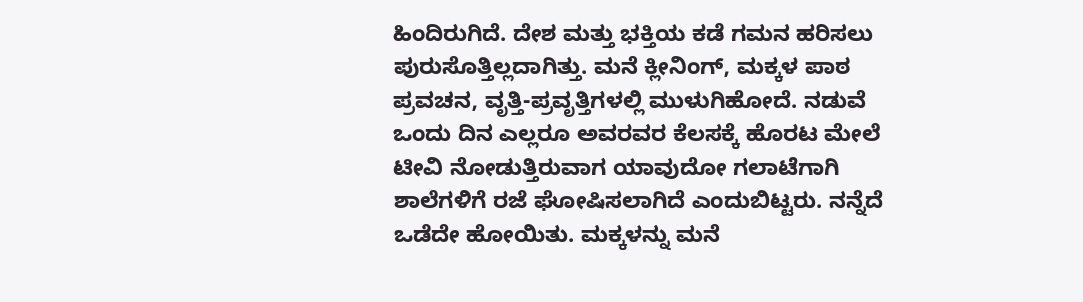ಹಿಂದಿರುಗಿದೆ. ದೇಶ ಮತ್ತು ಭಕ್ತಿಯ ಕಡೆ ಗಮನ ಹರಿಸಲು ಪುರುಸೊತ್ತಿಲ್ಲದಾಗಿತ್ತು. ಮನೆ ಕ್ಲೀನಿಂಗ್, ಮಕ್ಕಳ ಪಾಠ ಪ್ರವಚನ, ವೃತ್ತಿ-ಪ್ರವೃತ್ತಿಗಳಲ್ಲಿ ಮುಳುಗಿಹೋದೆ. ನಡುವೆ ಒಂದು ದಿನ ಎಲ್ಲರೂ ಅವರವರ ಕೆಲಸಕ್ಕೆ ಹೊರಟ ಮೇಲೆ ಟೀವಿ ನೋಡುತ್ತಿರುವಾಗ ಯಾವುದೋ ಗಲಾಟೆಗಾಗಿ ಶಾಲೆಗಳಿಗೆ ರಜೆ ಘೋಷಿಸಲಾಗಿದೆ ಎಂದುಬಿಟ್ಟರು. ನನ್ನೆದೆ ಒಡೆದೇ ಹೋಯಿತು. ಮಕ್ಕಳನ್ನು ಮನೆ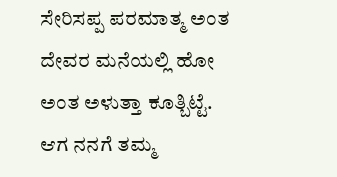ಸೇರಿಸಪ್ಪ ಪರಮಾತ್ಮ ಅಂತ ದೇವರ ಮನೆಯಲ್ಲಿ ಹೋ ಅಂತ ಅಳುತ್ತಾ ಕೂತ್ಬಿಟ್ಟೆ. ಆಗ ನನಗೆ ತಮ್ಮ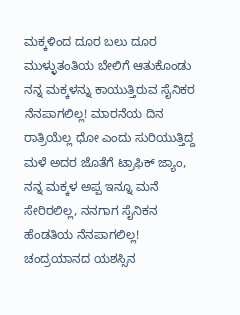ಮಕ್ಕಳಿಂದ ದೂರ ಬಲು ದೂರ ಮುಳ್ಳುತಂತಿಯ ಬೇಲಿಗೆ ಆತುಕೊಂಡು ನನ್ನ ಮಕ್ಕಳನ್ನು ಕಾಯುತ್ತಿರುವ ಸೈನಿಕರ ನೆನಪಾಗಲಿಲ್ಲ! ಮಾರನೆಯ ದಿನ ರಾತ್ರಿಯೆಲ್ಲ ಧೋ ಎಂದು ಸುರಿಯುತ್ತಿದ್ದ ಮಳೆ ಅದರ ಜೊತೆಗೆ ಟ್ರಾಫಿಕ್ ಜ್ಯಾಂ, ನನ್ನ ಮಕ್ಕಳ ಅಪ್ಪ ಇನ್ನೂ ಮನೆ ಸೇರಿರಲಿಲ್ಲ, ನನಗಾಗ ಸೈನಿಕನ ಹೆಂಡತಿಯ ನೆನಪಾಗಲಿಲ್ಲ! ಚಂದ್ರಯಾನದ ಯಶಸ್ಸಿನ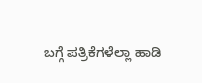ಬಗ್ಗೆ ಪತ್ರಿಕೆಗಳೆಲ್ಲಾ ಹಾಡಿ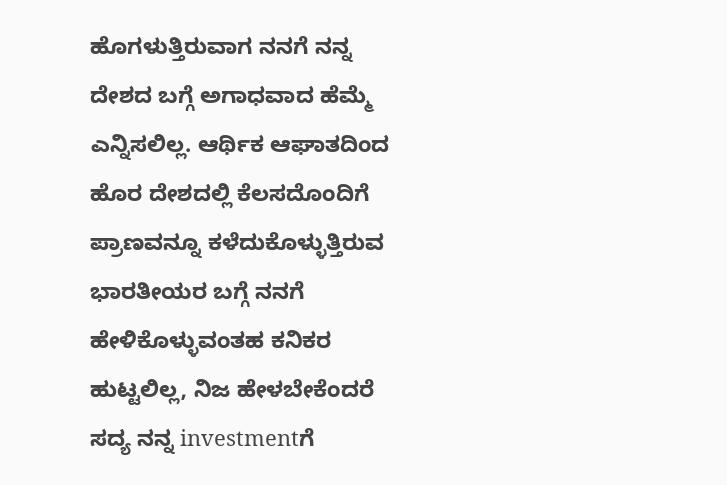ಹೊಗಳುತ್ತಿರುವಾಗ ನನಗೆ ನನ್ನ ದೇಶದ ಬಗ್ಗೆ ಅಗಾಧವಾದ ಹೆಮ್ಮೆ ಎನ್ನಿಸಲಿಲ್ಲ. ಆರ್ಥಿಕ ಆಘಾತದಿಂದ ಹೊರ ದೇಶದಲ್ಲಿ ಕೆಲಸದೊಂದಿಗೆ ಪ್ರಾಣವನ್ನೂ ಕಳೆದುಕೊಳ್ಳುತ್ತಿರುವ ಭಾರತೀಯರ ಬಗ್ಗೆ ನನಗೆ ಹೇಳಿಕೊಳ್ಳುವಂತಹ ಕನಿಕರ ಹುಟ್ಟಲಿಲ್ಲ, ನಿಜ ಹೇಳಬೇಕೆಂದರೆ ಸದ್ಯ ನನ್ನ investmentಗೆ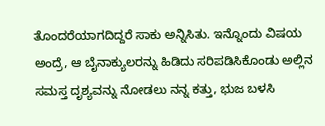ತೊಂದರೆಯಾಗದಿದ್ದರೆ ಸಾಕು ಅನ್ನಿಸಿತು. ಇನ್ನೊಂದು ವಿಷಯ ಅಂದ್ರೆ, ಆ ಬೈನಾಕ್ಯುಲರನ್ನು ಹಿಡಿದು ಸರಿಪಡಿಸಿಕೊಂಡು ಅಲ್ಲಿನ ಸಮಸ್ತ ದೃಶ್ಯವನ್ನು ನೋಡಲು ನನ್ನ ಕತ್ತು, ಭುಜ ಬಳಸಿ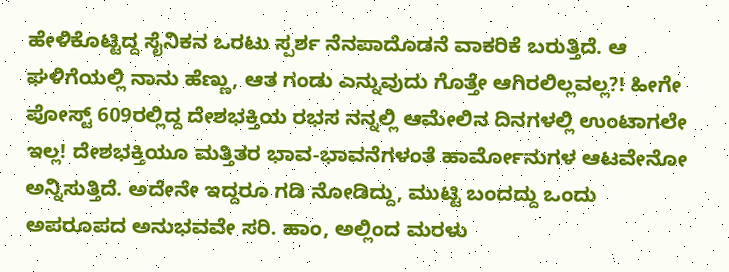ಹೇಳಿಕೊಟ್ಟಿದ್ದ ಸೈನಿಕನ ಒರಟು ಸ್ಪರ್ಶ ನೆನಪಾದೊಡನೆ ವಾಕರಿಕೆ ಬರುತ್ತಿದೆ. ಆ ಘಳಿಗೆಯಲ್ಲಿ ನಾನು ಹೆಣ್ಣು, ಆತ ಗಂಡು ಎನ್ನುವುದು ಗೊತ್ತೇ ಆಗಿರಲಿಲ್ಲವಲ್ಲ?! ಹೀಗೇ ಪೋಸ್ಟ್ 609ರಲ್ಲಿದ್ದ ದೇಶಭಕ್ತಿಯ ರಭಸ ನನ್ನಲ್ಲಿ ಆಮೇಲಿನ ದಿನಗಳಲ್ಲಿ ಉಂಟಾಗಲೇ ಇಲ್ಲ! ದೇಶಭಕ್ತಿಯೂ ಮತ್ತಿತರ ಭಾವ-ಭಾವನೆಗಳಂತೆ ಹಾರ್ಮೋನುಗಳ ಆಟವೇನೋ ಅನ್ನಿಸುತ್ತಿದೆ. ಅದೇನೇ ಇದ್ದರೂ ಗಡಿ ನೋಡಿದ್ದು, ಮುಟ್ಟಿ ಬಂದದ್ದು ಒಂದು ಅಪರೂಪದ ಅನುಭವವೇ ಸರಿ. ಹಾಂ, ಅಲ್ಲಿಂದ ಮರಳು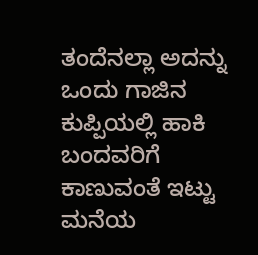ತಂದೆನಲ್ಲಾ ಅದನ್ನು ಒಂದು ಗಾಜಿನ ಕುಪ್ಪಿಯಲ್ಲಿ ಹಾಕಿ ಬಂದವರಿಗೆ ಕಾಣುವಂತೆ ಇಟ್ಟು ಮನೆಯ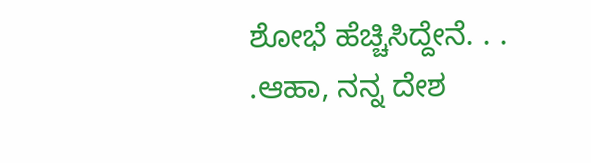ಶೋಭೆ ಹೆಚ್ಚಿಸಿದ್ದೇನೆ. . . .ಆಹಾ, ನನ್ನ ದೇಶ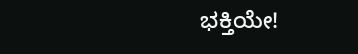ಭಕ್ತಿಯೇ!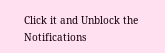Click it and Unblock the Notifications